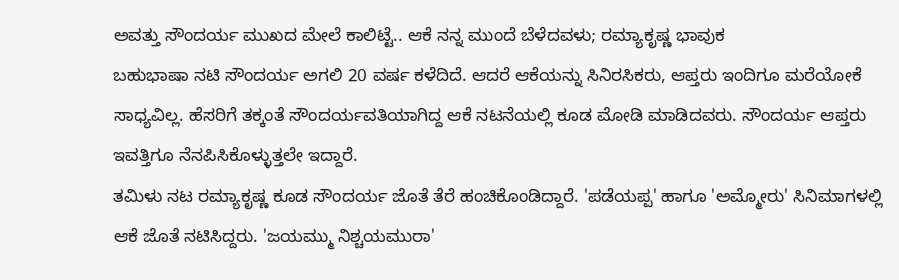ಅವತ್ತು ಸೌಂದರ್ಯ ಮುಖದ ಮೇಲೆ ಕಾಲಿಟ್ಟೆ.. ಆಕೆ ನನ್ನ ಮುಂದೆ ಬೆಳೆದವಳು; ರಮ್ಯಾಕೃಷ್ಣ ಭಾವುಕ
ಬಹುಭಾಷಾ ನಟಿ ಸೌಂದರ್ಯ ಅಗಲಿ 20 ವರ್ಷ ಕಳೆದಿದೆ. ಆದರೆ ಆಕೆಯನ್ನು ಸಿನಿರಸಿಕರು, ಆಪ್ತರು ಇಂದಿಗೂ ಮರೆಯೋಕೆ ಸಾಧ್ಯವಿಲ್ಲ. ಹೆಸರಿಗೆ ತಕ್ಕಂತೆ ಸೌಂದರ್ಯವತಿಯಾಗಿದ್ದ ಆಕೆ ನಟನೆಯಲ್ಲಿ ಕೂಡ ಮೋಡಿ ಮಾಡಿದವರು. ಸೌಂದರ್ಯ ಆಪ್ತರು ಇವತ್ತಿಗೂ ನೆನಪಿಸಿಕೊಳ್ಳುತ್ತಲೇ ಇದ್ದಾರೆ.
ತಮಿಳು ನಟ ರಮ್ಯಾಕೃಷ್ಣ ಕೂಡ ಸೌಂದರ್ಯ ಜೊತೆ ತೆರೆ ಹಂಚಿಕೊಂಡಿದ್ದಾರೆ. 'ಪಡೆಯಪ್ಪ' ಹಾಗೂ 'ಅಮ್ಮೋರು' ಸಿನಿಮಾಗಳಲ್ಲಿ ಆಕೆ ಜೊತೆ ನಟಿಸಿದ್ದರು. 'ಜಯಮ್ಮು ನಿಶ್ಚಯಮುರಾ'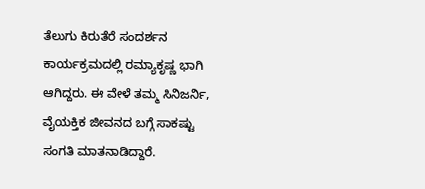ತೆಲುಗು ಕಿರುತೆರೆ ಸಂದರ್ಶನ ಕಾರ್ಯಕ್ರಮದಲ್ಲಿ ರಮ್ಯಾಕೃಷ್ಣ ಭಾಗಿ ಆಗಿದ್ದರು. ಈ ವೇಳೆ ತಮ್ಮ ಸಿನಿಜರ್ನಿ, ವೈಯಕ್ತಿಕ ಜೀವನದ ಬಗ್ಗೆ ಸಾಕಷ್ಟು ಸಂಗತಿ ಮಾತನಾಡಿದ್ದಾರೆ.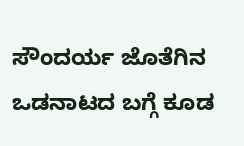ಸೌಂದರ್ಯ ಜೊತೆಗಿನ ಒಡನಾಟದ ಬಗ್ಗೆ ಕೂಡ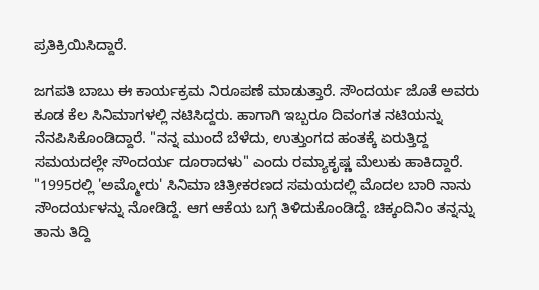ಪ್ರತಿಕ್ರಿಯಿಸಿದ್ದಾರೆ.

ಜಗಪತಿ ಬಾಬು ಈ ಕಾರ್ಯಕ್ರಮ ನಿರೂಪಣೆ ಮಾಡುತ್ತಾರೆ. ಸೌಂದರ್ಯ ಜೊತೆ ಅವರು ಕೂಡ ಕೆಲ ಸಿನಿಮಾಗಳಲ್ಲಿ ನಟಿಸಿದ್ದರು. ಹಾಗಾಗಿ ಇಬ್ಬರೂ ದಿವಂಗತ ನಟಿಯನ್ನು ನೆನಪಿಸಿಕೊಂಡಿದ್ದಾರೆ. "ನನ್ನ ಮುಂದೆ ಬೆಳೆದು, ಉತ್ತುಂಗದ ಹಂತಕ್ಕೆ ಏರುತ್ತಿದ್ದ ಸಮಯದಲ್ಲೇ ಸೌಂದರ್ಯ ದೂರಾದಳು" ಎಂದು ರಮ್ಯಾಕೃಷ್ಣ ಮೆಲುಕು ಹಾಕಿದ್ದಾರೆ.
"1995ರಲ್ಲಿ 'ಅಮ್ಮೋರು' ಸಿನಿಮಾ ಚಿತ್ರೀಕರಣದ ಸಮಯದಲ್ಲಿ ಮೊದಲ ಬಾರಿ ನಾನು ಸೌಂದರ್ಯಳನ್ನು ನೋಡಿದ್ದೆ. ಆಗ ಆಕೆಯ ಬಗ್ಗೆ ತಿಳಿದುಕೊಂಡಿದ್ದೆ. ಚಿಕ್ಕಂದಿನಿಂ ತನ್ನನ್ನು ತಾನು ತಿದ್ದಿ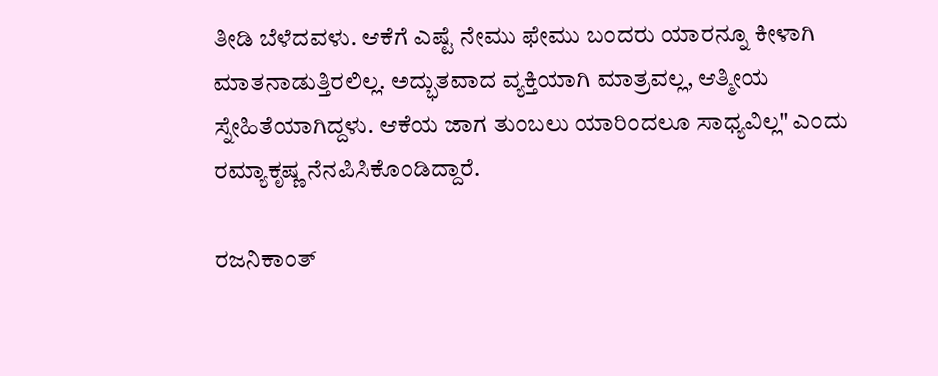ತೀಡಿ ಬೆಳೆದವಳು. ಆಕೆಗೆ ಎಷ್ಟೆ ನೇಮು ಫೇಮು ಬಂದರು ಯಾರನ್ನೂ ಕೀಳಾಗಿ ಮಾತನಾಡುತ್ತಿರಲಿಲ್ಲ. ಅದ್ಭುತವಾದ ವ್ಯಕ್ತಿಯಾಗಿ ಮಾತ್ರವಲ್ಲ, ಆತ್ಮೀಯ ಸ್ನೇಹಿತೆಯಾಗಿದ್ದಳು. ಆಕೆಯ ಜಾಗ ತುಂಬಲು ಯಾರಿಂದಲೂ ಸಾಧ್ಯವಿಲ್ಲ" ಎಂದು ರಮ್ಯಾಕೃಷ್ಣ ನೆನಪಿಸಿಕೊಂಡಿದ್ದಾರೆ.

ರಜನಿಕಾಂತ್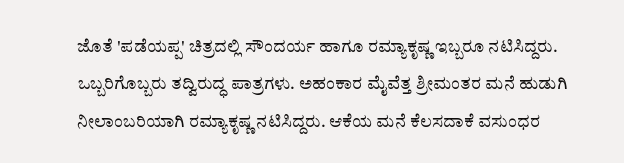ಜೊತೆ 'ಪಡೆಯಪ್ಪ' ಚಿತ್ರದಲ್ಲಿ ಸೌಂದರ್ಯ ಹಾಗೂ ರಮ್ಯಾಕೃಷ್ಣ ಇಬ್ಬರೂ ನಟಿಸಿದ್ದರು. ಒಬ್ಬರಿಗೊಬ್ಬರು ತದ್ವಿರುದ್ಧ ಪಾತ್ರಗಳು. ಅಹಂಕಾರ ಮೈವೆತ್ತ ಶ್ರೀಮಂತರ ಮನೆ ಹುಡುಗಿ ನೀಲಾಂಬರಿಯಾಗಿ ರಮ್ಯಾಕೃಷ್ಣ ನಟಿಸಿದ್ದರು. ಆಕೆಯ ಮನೆ ಕೆಲಸದಾಕೆ ವಸುಂಧರ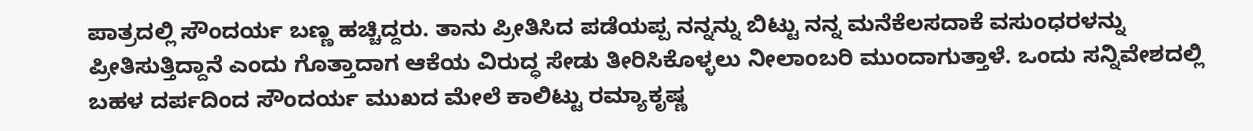ಪಾತ್ರದಲ್ಲಿ ಸೌಂದರ್ಯ ಬಣ್ಣ ಹಚ್ಚಿದ್ದರು. ತಾನು ಪ್ರೀತಿಸಿದ ಪಡೆಯಪ್ಪ ನನ್ನನ್ನು ಬಿಟ್ಟು ನನ್ನ ಮನೆಕೆಲಸದಾಕೆ ವಸುಂಧರಳನ್ನು ಪ್ರೀತಿಸುತ್ತಿದ್ದಾನೆ ಎಂದು ಗೊತ್ತಾದಾಗ ಆಕೆಯ ವಿರುದ್ಧ ಸೇಡು ತೀರಿಸಿಕೊಳ್ಳಲು ನೀಲಾಂಬರಿ ಮುಂದಾಗುತ್ತಾಳೆ. ಒಂದು ಸನ್ನಿವೇಶದಲ್ಲಿ ಬಹಳ ದರ್ಪದಿಂದ ಸೌಂದರ್ಯ ಮುಖದ ಮೇಲೆ ಕಾಲಿಟ್ಟು ರಮ್ಯಾಕೃಷ್ಣ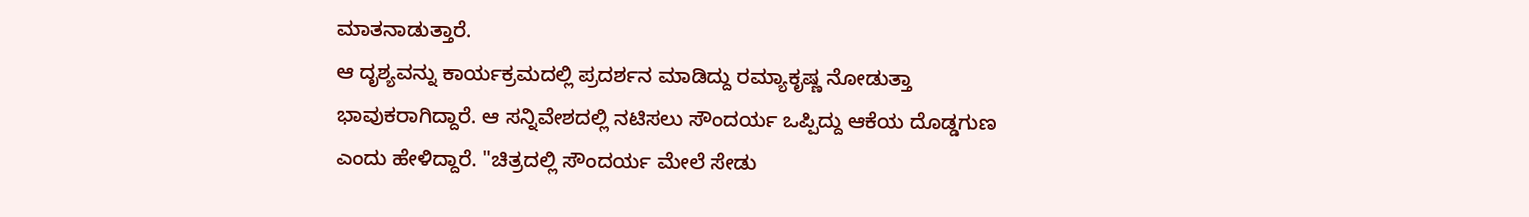ಮಾತನಾಡುತ್ತಾರೆ.
ಆ ದೃಶ್ಯವನ್ನು ಕಾರ್ಯಕ್ರಮದಲ್ಲಿ ಪ್ರದರ್ಶನ ಮಾಡಿದ್ದು ರಮ್ಯಾಕೃಷ್ಣ ನೋಡುತ್ತಾ ಭಾವುಕರಾಗಿದ್ದಾರೆ. ಆ ಸನ್ನಿವೇಶದಲ್ಲಿ ನಟಿಸಲು ಸೌಂದರ್ಯ ಒಪ್ಪಿದ್ದು ಆಕೆಯ ದೊಡ್ಡಗುಣ ಎಂದು ಹೇಳಿದ್ದಾರೆ. "ಚಿತ್ರದಲ್ಲಿ ಸೌಂದರ್ಯ ಮೇಲೆ ಸೇಡು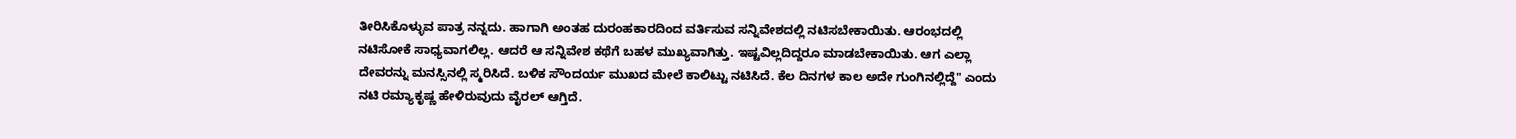ತೀರಿಸಿಕೊಳ್ಳುವ ಪಾತ್ರ ನನ್ನದು. ಹಾಗಾಗಿ ಅಂತಹ ದುರಂಹಕಾರದಿಂದ ವರ್ತಿಸುವ ಸನ್ನಿವೇಶದಲ್ಲಿ ನಟಿಸಬೇಕಾಯಿತು. ಆರಂಭದಲ್ಲಿ ನಟಿಸೋಕೆ ಸಾಧ್ಯವಾಗಲಿಲ್ಲ. ಆದರೆ ಆ ಸನ್ನಿವೇಶ ಕಥೆಗೆ ಬಹಳ ಮುಖ್ಯವಾಗಿತ್ತು. ಇಷ್ಟವಿಲ್ಲದಿದ್ದರೂ ಮಾಡಬೇಕಾಯಿತು. ಆಗ ಎಲ್ಲಾ ದೇವರನ್ನು ಮನಸ್ಸಿನಲ್ಲಿ ಸ್ಮರಿಸಿದೆ. ಬಳಿಕ ಸೌಂದರ್ಯ ಮುಖದ ಮೇಲೆ ಕಾಲಿಟ್ಟು ನಟಿಸಿದೆ. ಕೆಲ ದಿನಗಳ ಕಾಲ ಅದೇ ಗುಂಗಿನಲ್ಲಿದ್ದೆ" ಎಂದು ನಟಿ ರಮ್ಯಾಕೃಷ್ಣ ಹೇಳಿರುವುದು ವೈರಲ್ ಆಗ್ತಿದೆ.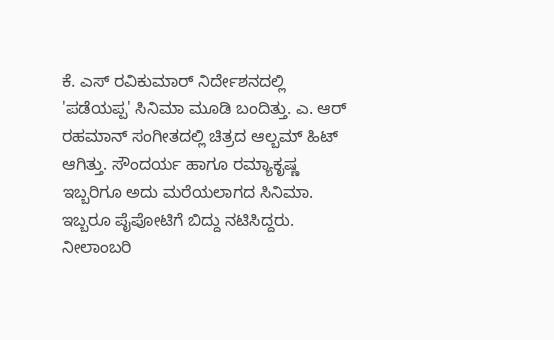ಕೆ. ಎಸ್ ರವಿಕುಮಾರ್ ನಿರ್ದೇಶನದಲ್ಲಿ 'ಪಡೆಯಪ್ಪ' ಸಿನಿಮಾ ಮೂಡಿ ಬಂದಿತ್ತು. ಎ. ಆರ್ ರಹಮಾನ್ ಸಂಗೀತದಲ್ಲಿ ಚಿತ್ರದ ಆಲ್ಬಮ್ ಹಿಟ್ ಆಗಿತ್ತು. ಸೌಂದರ್ಯ ಹಾಗೂ ರಮ್ಯಾಕೃಷ್ಣ ಇಬ್ಬರಿಗೂ ಅದು ಮರೆಯಲಾಗದ ಸಿನಿಮಾ. ಇಬ್ಬರೂ ಪೈಪೋಟಿಗೆ ಬಿದ್ದು ನಟಿಸಿದ್ದರು. ನೀಲಾಂಬರಿ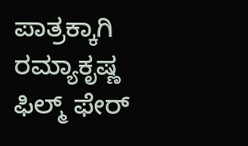ಪಾತ್ರಕ್ಕಾಗಿ ರಮ್ಯಾಕೃಷ್ಣ ಫಿಲ್ಮ್ ಫೇರ್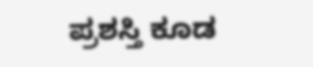ಪ್ರಶಸ್ತಿ ಕೂಡ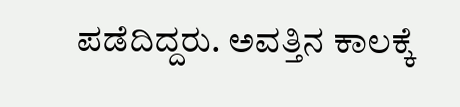ಪಡೆದಿದ್ದರು. ಅವತ್ತಿನ ಕಾಲಕ್ಕೆ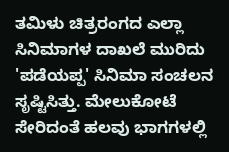ತಮಿಳು ಚಿತ್ರರಂಗದ ಎಲ್ಲಾ ಸಿನಿಮಾಗಳ ದಾಖಲೆ ಮುರಿದು 'ಪಡೆಯಪ್ಪ' ಸಿನಿಮಾ ಸಂಚಲನ ಸೃಷ್ಟಿಸಿತ್ತು. ಮೇಲುಕೋಟೆ ಸೇರಿದಂತೆ ಹಲವು ಭಾಗಗಳಲ್ಲಿ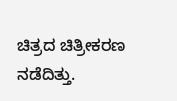ಚಿತ್ರದ ಚಿತ್ರೀಕರಣ ನಡೆದಿತ್ತು.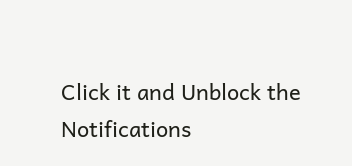Click it and Unblock the Notifications